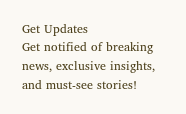Get Updates
Get notified of breaking news, exclusive insights, and must-see stories!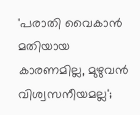'പരാതി വൈകാൻ മതിയായ കാരണമില്ല, മുഴുവൻ വിശ്വസനീയമല്ല';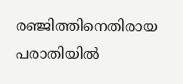രഞ്ജിത്തിനെതിരായ പരാതിയിൽ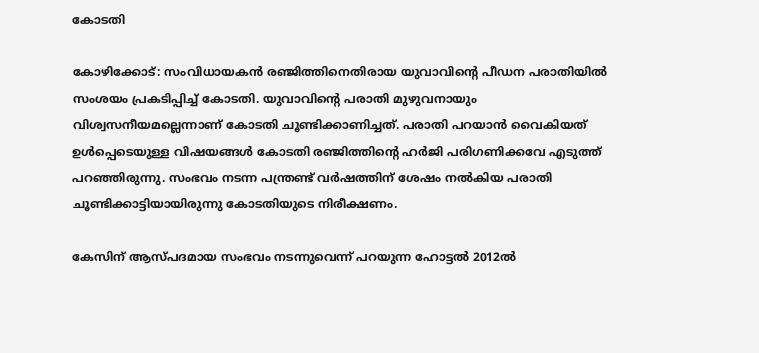കോടതി

കോഴിക്കോട്: സംവിധായകൻ രഞ്ജിത്തിനെതിരായ യുവാവിന്റെ പീഡന പരാതിയിൽ സംശയം പ്രകടിപ്പിച്ച് കോടതി. യുവാവിന്റെ പരാതി മുഴുവനായും വിശ്വസനീയമല്ലെന്നാണ് കോടതി ചൂണ്ടിക്കാണിച്ചത്. പരാതി പറയാൻ വൈകിയത് ഉൾപ്പെടെയുള്ള വിഷയങ്ങൾ കോടതി രഞ്ജിത്തിന്റെ ഹർജി പരിഗണിക്കവേ എടുത്ത് പറഞ്ഞിരുന്നു. സംഭവം നടന്ന പന്ത്രണ്ട് വർഷത്തിന് ശേഷം നൽകിയ പരാതി ചൂണ്ടിക്കാട്ടിയായിരുന്നു കോടതിയുടെ നിരീക്ഷണം.

കേസിന് ആസ്‌പദമായ സംഭവം നടന്നുവെന്ന് പറയുന്ന ഹോട്ടൽ 2012ൽ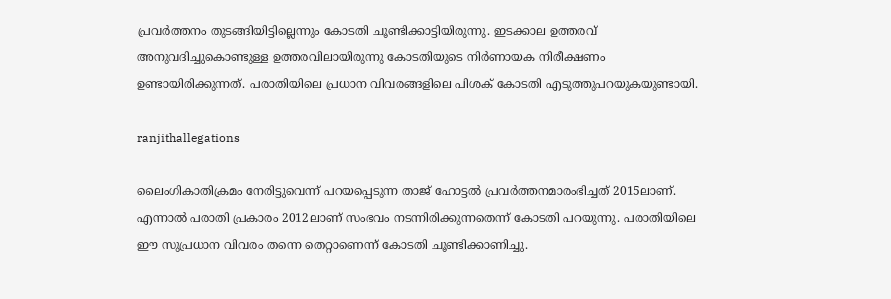പ്രവർത്തനം തുടങ്ങിയിട്ടില്ലെന്നും കോടതി ചൂണ്ടിക്കാട്ടിയിരുന്നു. ഇടക്കാല ഉത്തരവ് അനുവദിച്ചുകൊണ്ടുള്ള ഉത്തരവിലായിരുന്നു കോടതിയുടെ നിർണായക നിരീക്ഷണം ഉണ്ടായിരിക്കുന്നത്. പരാതിയിലെ പ്രധാന വിവരങ്ങളിലെ പിശക് കോടതി എടുത്തുപറയുകയുണ്ടായി.

ranjithallegations

ലൈംഗികാതിക്രമം നേരിട്ടുവെന്ന് പറയപ്പെടുന്ന താജ് ഹോട്ടൽ പ്രവർത്തനമാരംഭിച്ചത് 2015ലാണ്. എന്നാൽ പരാതി പ്രകാരം 2012ലാണ് സംഭവം നടന്നിരിക്കുന്നതെന്ന് കോടതി പറയുന്നു. പരാതിയിലെ ഈ സുപ്രധാന വിവരം തന്നെ തെറ്റാണെന്ന് കോടതി ചൂണ്ടിക്കാണിച്ചു.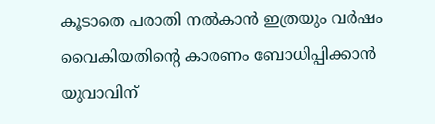കൂടാതെ പരാതി നൽകാൻ ഇത്രയും വർഷം വൈകിയതിന്റെ കാരണം ബോധിപ്പിക്കാൻ യുവാവിന്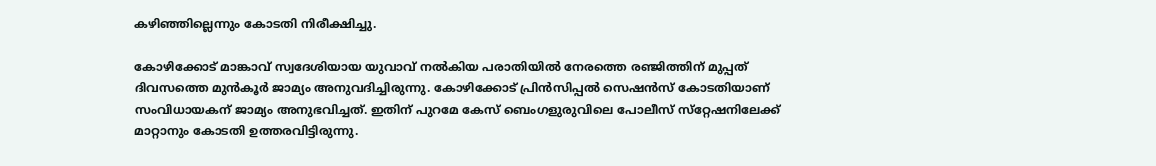കഴിഞ്ഞില്ലെന്നും കോടതി നിരീക്ഷിച്ചു.

കോഴിക്കോട് മാങ്കാവ് സ്വദേശിയായ യുവാവ് നൽകിയ പരാതിയിൽ നേരത്തെ രഞ്ജിത്തിന് മുപ്പത് ദിവസത്തെ മുൻകൂർ ജാമ്യം അനുവദിച്ചിരുന്നു. കോഴിക്കോട് പ്രിൻസിപ്പൽ സെഷൻസ് കോടതിയാണ് സംവിധായകന് ജാമ്യം അനുഭവിച്ചത്. ഇതിന് പുറമേ കേസ് ബെംഗളുരുവിലെ പോലീസ് സ്‌റ്റേഷനിലേക്ക് മാറ്റാനും കോടതി ഉത്തരവിട്ടിരുന്നു.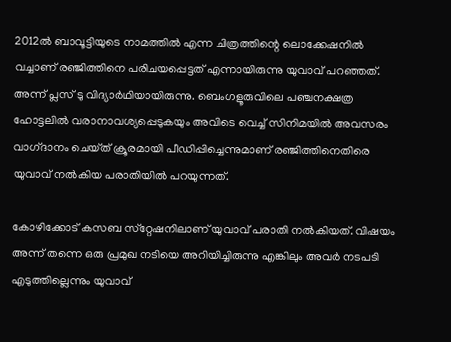2012ൽ ബാവൂട്ടിയുടെ നാമത്തിൽ എന്ന ചിത്രത്തിന്റെ ലൊക്കേഷനിൽ വച്ചാണ് രഞ്ജിത്തിനെ പരിചയപ്പെട്ടത് എന്നായിരുന്നു യുവാവ് പറഞ്ഞത്. അന്ന് പ്ലസ് ടു വിദ്യാർഥിയായിരുന്നു. ബെംഗളൂരുവിലെ പഞ്ചനക്ഷത്ര ഹോട്ടലിൽ വരാനാവശ്യപ്പെടുകയും അവിടെ വെച്ച് സിനിമയിൽ അവസരം വാഗ്‌ദാനം ചെയ്‌ത്‌ ക്രൂരമായി പീഡിപ്പിച്ചെന്നുമാണ് രഞ്ജിത്തിനെതിരെ യുവാവ് നൽകിയ പരാതിയിൽ പറയുന്നത്.

കോഴിക്കോട് കസബ സ്‌റ്റേഷനിലാണ് യുവാവ് പരാതി നൽകിയത്. വിഷയം അന്ന് തന്നെ ഒരു പ്രമുഖ നടിയെ അറിയിച്ചിരുന്നു എങ്കിലും അവർ നടപടി എടുത്തില്ലെന്നും യുവാവ്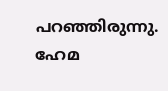പറഞ്ഞിരുന്നു. ഹേമ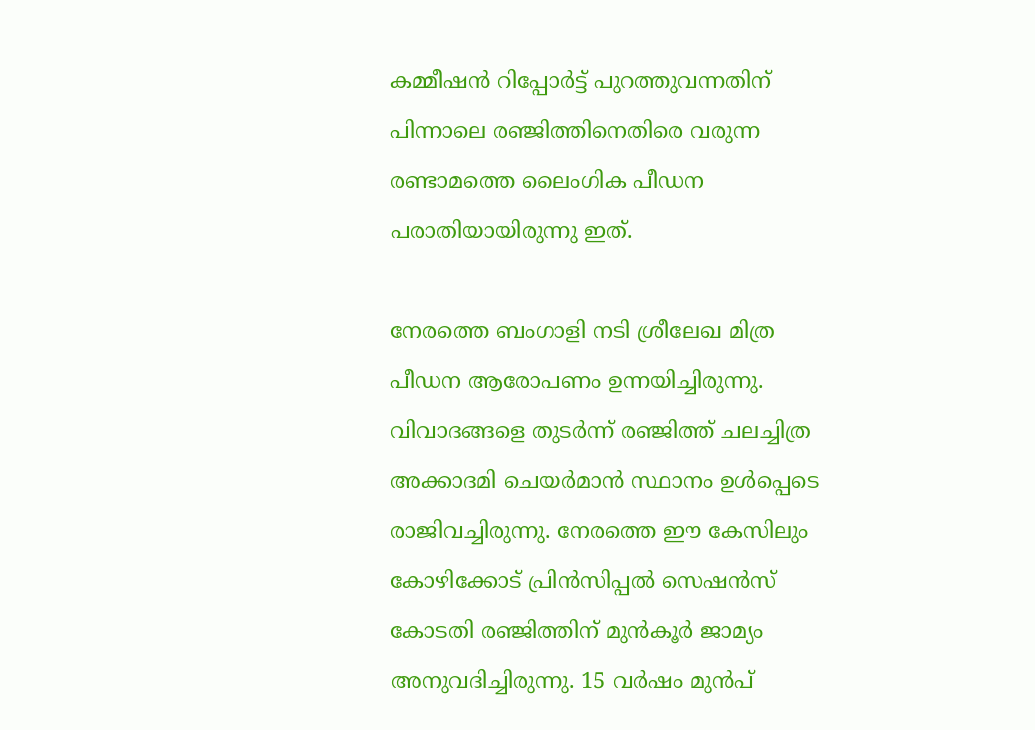കമ്മീഷൻ റിപ്പോർട്ട് പുറത്തുവന്നതിന് പിന്നാലെ രഞ്ജിത്തിനെതിരെ വരുന്ന രണ്ടാമത്തെ ലൈംഗിക പീഡന പരാതിയായിരുന്നു ഇത്.

നേരത്തെ ബംഗാളി നടി ശ്രീലേഖ മിത്ര പീഡന ആരോപണം ഉന്നയിച്ചിരുന്നു. വിവാദങ്ങളെ തുടർന്ന് രഞ്ജിത്ത് ചലച്ചിത്ര അക്കാദമി ചെയർമാൻ സ്ഥാനം ഉൾപ്പെടെ രാജിവച്ചിരുന്നു. നേരത്തെ ഈ കേസിലും കോഴിക്കോട് പ്രിൻസിപ്പൽ സെഷൻസ് കോടതി രഞ്ജിത്തിന് മുൻകൂർ ജാമ്യം അനുവദിച്ചിരുന്നു. 15 വർഷം മുൻപ്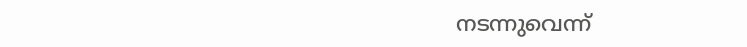നടന്നുവെന്ന്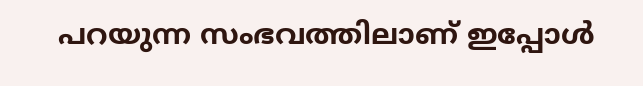പറയുന്ന സംഭവത്തിലാണ് ഇപ്പോൾ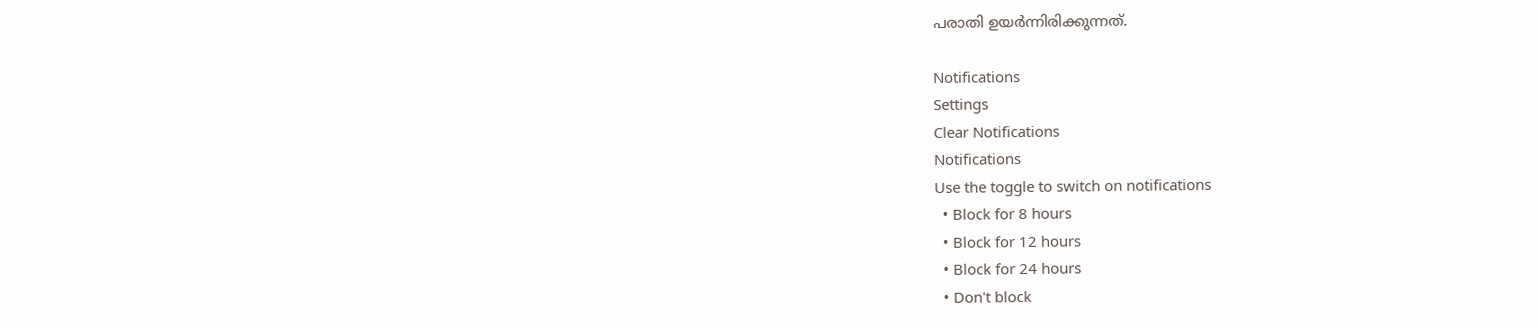പരാതി ഉയർന്നിരിക്കുന്നത്.

Notifications
Settings
Clear Notifications
Notifications
Use the toggle to switch on notifications
  • Block for 8 hours
  • Block for 12 hours
  • Block for 24 hours
  • Don't block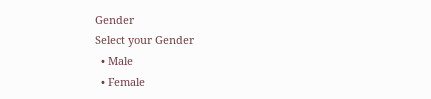Gender
Select your Gender
  • Male
  • Female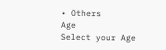• Others
Age
Select your Age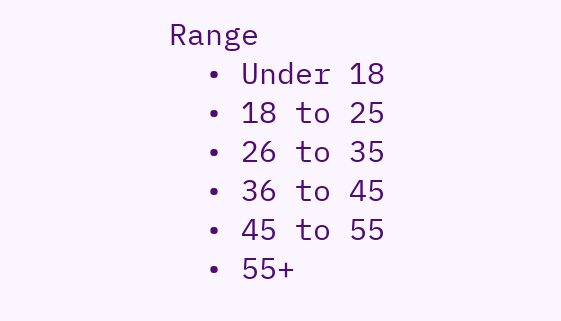Range
  • Under 18
  • 18 to 25
  • 26 to 35
  • 36 to 45
  • 45 to 55
  • 55+